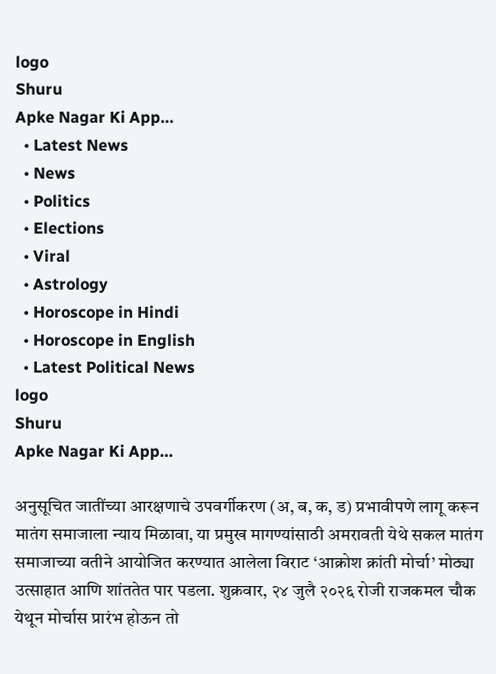logo
Shuru
Apke Nagar Ki App…
  • Latest News
  • News
  • Politics
  • Elections
  • Viral
  • Astrology
  • Horoscope in Hindi
  • Horoscope in English
  • Latest Political News
logo
Shuru
Apke Nagar Ki App…

अनुसूचित जातींच्या आरक्षणाचे उपवर्गीकरण (अ, ब, क, ड) प्रभावीपणे लागू करून मातंग समाजाला न्याय मिळावा, या प्रमुख मागण्यांसाठी अमरावती येथे सकल मातंग समाजाच्या वतीने आयोजित करण्यात आलेला विराट ‘आक्रोश क्रांती मोर्चा’ मोठ्या उत्साहात आणि शांततेत पार पडला. शुक्रवार, २४ जुलै २०२६ रोजी राजकमल चौक येथून मोर्चास प्रारंभ होऊन तो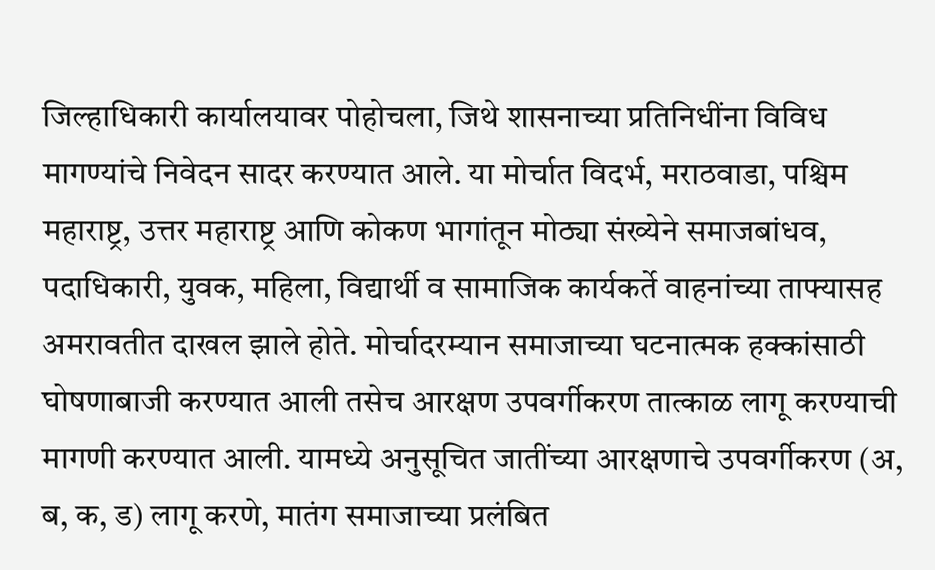जिल्हाधिकारी कार्यालयावर पोहोचला, जिथे शासनाच्या प्रतिनिधींना विविध मागण्यांचे निवेदन सादर करण्यात आले. या मोर्चात विदर्भ, मराठवाडा, पश्चिम महाराष्ट्र, उत्तर महाराष्ट्र आणि कोकण भागांतून मोठ्या संख्येने समाजबांधव, पदाधिकारी, युवक, महिला, विद्यार्थी व सामाजिक कार्यकर्ते वाहनांच्या ताफ्यासह अमरावतीत दाखल झाले होते. मोर्चादरम्यान समाजाच्या घटनात्मक हक्कांसाठी घोषणाबाजी करण्यात आली तसेच आरक्षण उपवर्गीकरण तात्काळ लागू करण्याची मागणी करण्यात आली. यामध्ये अनुसूचित जातींच्या आरक्षणाचे उपवर्गीकरण (अ, ब, क, ड) लागू करणे, मातंग समाजाच्या प्रलंबित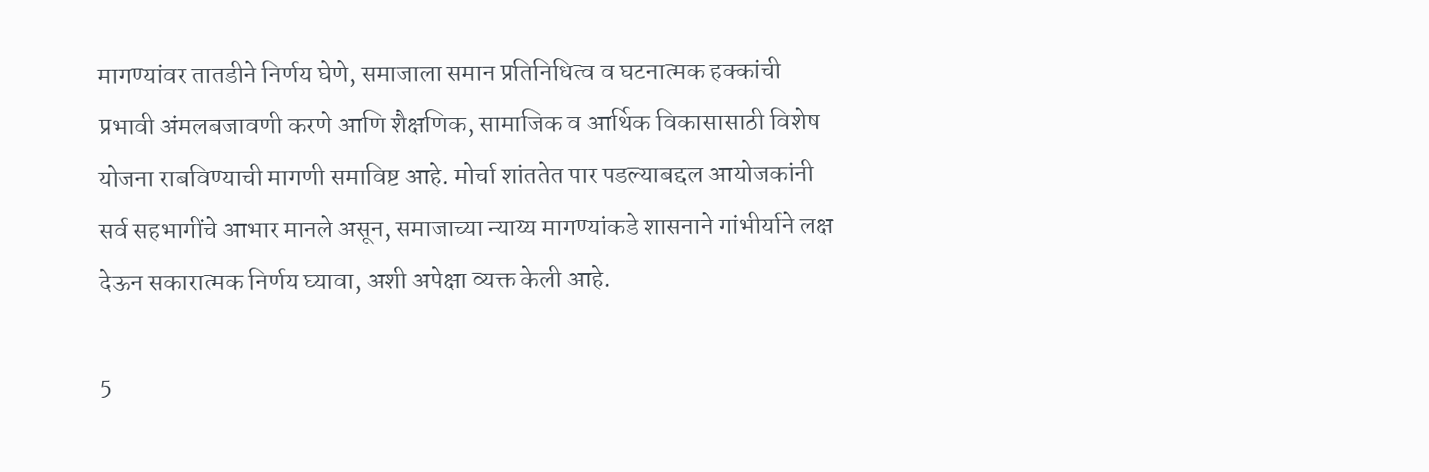मागण्यांवर तातडीने निर्णय घेणे, समाजाला समान प्रतिनिधित्व व घटनात्मक हक्कांची प्रभावी अंमलबजावणी करणे आणि शैक्षणिक, सामाजिक व आर्थिक विकासासाठी विशेष योजना राबविण्याची मागणी समाविष्ट आहे. मोर्चा शांततेत पार पडल्याबद्दल आयोजकांनी सर्व सहभागींचे आभार मानले असून, समाजाच्या न्याय्य मागण्यांकडे शासनाने गांभीर्याने लक्ष देऊन सकारात्मक निर्णय घ्यावा, अशी अपेक्षा व्यक्त केली आहे.

5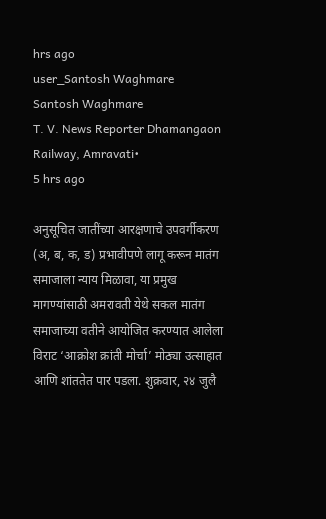hrs ago
user_Santosh Waghmare
Santosh Waghmare
T. V. News Reporter Dhamangaon Railway, Amravati•
5 hrs ago

अनुसूचित जातींच्या आरक्षणाचे उपवर्गीकरण (अ, ब, क, ड) प्रभावीपणे लागू करून मातंग समाजाला न्याय मिळावा, या प्रमुख मागण्यांसाठी अमरावती येथे सकल मातंग समाजाच्या वतीने आयोजित करण्यात आलेला विराट ‘आक्रोश क्रांती मोर्चा’ मोठ्या उत्साहात आणि शांततेत पार पडला. शुक्रवार, २४ जुलै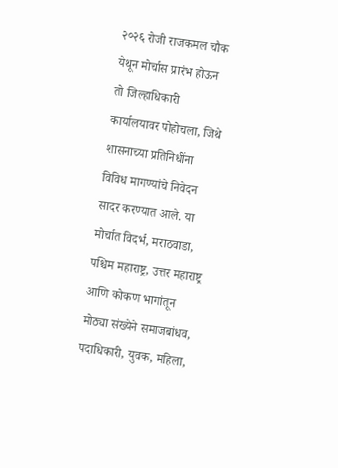२०२६ रोजी राजकमल चौक येथून मोर्चास प्रारंभ होऊन तो जिल्हाधिकारी कार्यालयावर पोहोचला, जिथे शासनाच्या प्रतिनिधींना विविध मागण्यांचे निवेदन सादर करण्यात आले. या मोर्चात विदर्भ, मराठवाडा, पश्चिम महाराष्ट्र, उत्तर महाराष्ट्र आणि कोकण भागांतून मोठ्या संख्येने समाजबांधव, पदाधिकारी, युवक, महिला,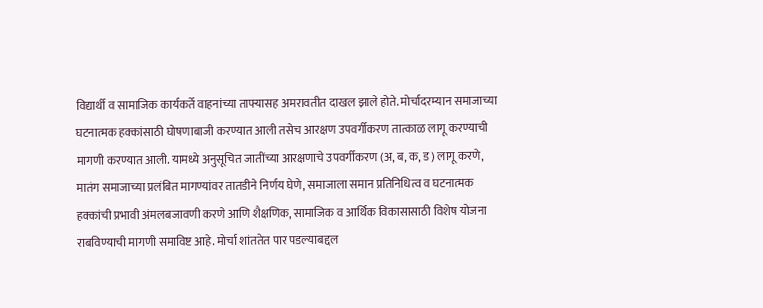विद्यार्थी व सामाजिक कार्यकर्ते वाहनांच्या ताफ्यासह अमरावतीत दाखल झाले होते. मोर्चादरम्यान समाजाच्या घटनात्मक हक्कांसाठी घोषणाबाजी करण्यात आली तसेच आरक्षण उपवर्गीकरण तात्काळ लागू करण्याची मागणी करण्यात आली. यामध्ये अनुसूचित जातींच्या आरक्षणाचे उपवर्गीकरण (अ, ब, क, ड) लागू करणे, मातंग समाजाच्या प्रलंबित मागण्यांवर तातडीने निर्णय घेणे, समाजाला समान प्रतिनिधित्व व घटनात्मक हक्कांची प्रभावी अंमलबजावणी करणे आणि शैक्षणिक, सामाजिक व आर्थिक विकासासाठी विशेष योजना राबविण्याची मागणी समाविष्ट आहे. मोर्चा शांततेत पार पडल्याबद्दल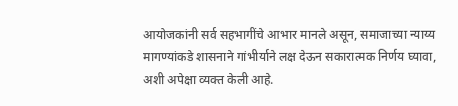आयोजकांनी सर्व सहभागींचे आभार मानले असून, समाजाच्या न्याय्य मागण्यांकडे शासनाने गांभीर्याने लक्ष देऊन सकारात्मक निर्णय घ्यावा, अशी अपेक्षा व्यक्त केली आहे.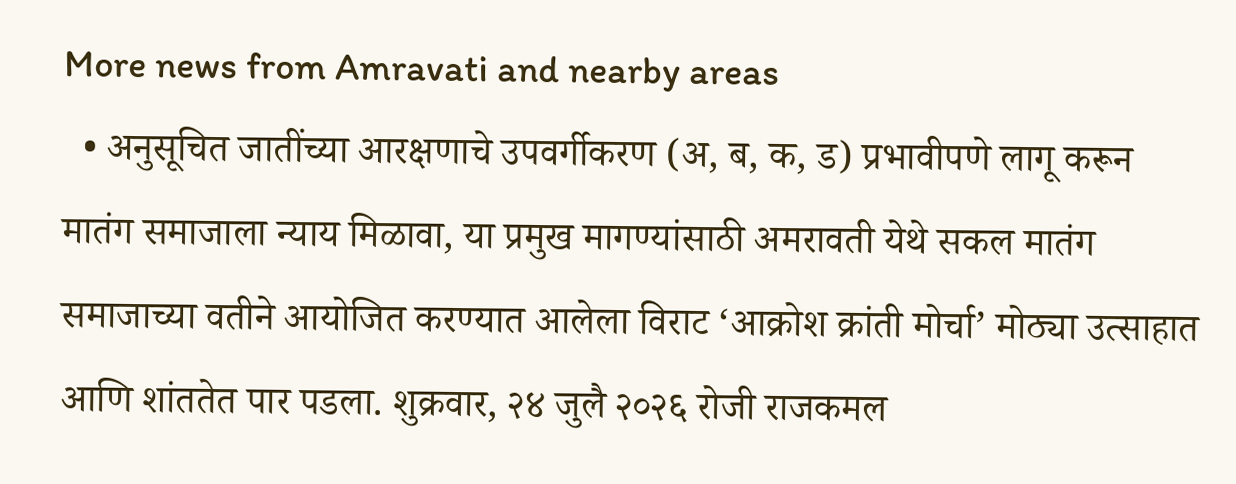More news from Amravati and nearby areas
  • अनुसूचित जातींच्या आरक्षणाचे उपवर्गीकरण (अ, ब, क, ड) प्रभावीपणे लागू करून मातंग समाजाला न्याय मिळावा, या प्रमुख मागण्यांसाठी अमरावती येथे सकल मातंग समाजाच्या वतीने आयोजित करण्यात आलेला विराट ‘आक्रोश क्रांती मोर्चा’ मोठ्या उत्साहात आणि शांततेत पार पडला. शुक्रवार, २४ जुलै २०२६ रोजी राजकमल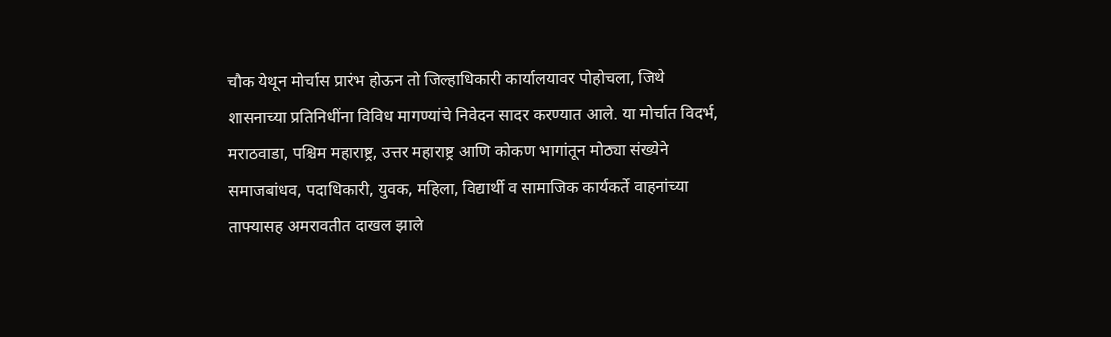चौक येथून मोर्चास प्रारंभ होऊन तो जिल्हाधिकारी कार्यालयावर पोहोचला, जिथे शासनाच्या प्रतिनिधींना विविध मागण्यांचे निवेदन सादर करण्यात आले. या मोर्चात विदर्भ, मराठवाडा, पश्चिम महाराष्ट्र, उत्तर महाराष्ट्र आणि कोकण भागांतून मोठ्या संख्येने समाजबांधव, पदाधिकारी, युवक, महिला, विद्यार्थी व सामाजिक कार्यकर्ते वाहनांच्या ताफ्यासह अमरावतीत दाखल झाले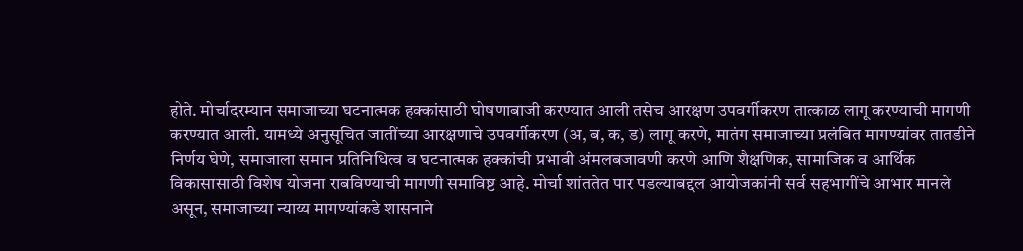होते. मोर्चादरम्यान समाजाच्या घटनात्मक हक्कांसाठी घोषणाबाजी करण्यात आली तसेच आरक्षण उपवर्गीकरण तात्काळ लागू करण्याची मागणी करण्यात आली. यामध्ये अनुसूचित जातींच्या आरक्षणाचे उपवर्गीकरण (अ, ब, क, ड) लागू करणे, मातंग समाजाच्या प्रलंबित मागण्यांवर तातडीने निर्णय घेणे, समाजाला समान प्रतिनिधित्व व घटनात्मक हक्कांची प्रभावी अंमलबजावणी करणे आणि शैक्षणिक, सामाजिक व आर्थिक विकासासाठी विशेष योजना राबविण्याची मागणी समाविष्ट आहे. मोर्चा शांततेत पार पडल्याबद्दल आयोजकांनी सर्व सहभागींचे आभार मानले असून, समाजाच्या न्याय्य मागण्यांकडे शासनाने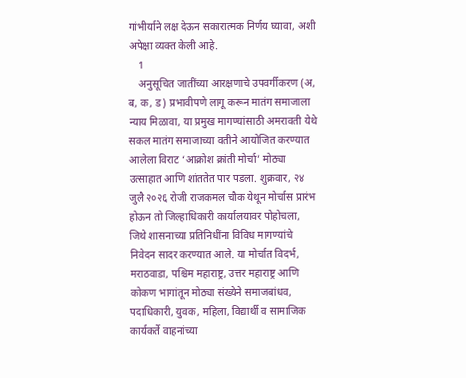गांभीर्याने लक्ष देऊन सकारात्मक निर्णय घ्यावा, अशी अपेक्षा व्यक्त केली आहे.
    1
    अनुसूचित जातींच्या आरक्षणाचे उपवर्गीकरण (अ, ब, क, ड) प्रभावीपणे लागू करून मातंग समाजाला न्याय मिळावा, या प्रमुख मागण्यांसाठी अमरावती येथे सकल मातंग समाजाच्या वतीने आयोजित करण्यात आलेला विराट ‘आक्रोश क्रांती मोर्चा’ मोठ्या उत्साहात आणि शांततेत पार पडला. शुक्रवार, २४ जुलै २०२६ रोजी राजकमल चौक येथून मोर्चास प्रारंभ होऊन तो जिल्हाधिकारी कार्यालयावर पोहोचला, जिथे शासनाच्या प्रतिनिधींना विविध मागण्यांचे निवेदन सादर करण्यात आले. या मोर्चात विदर्भ, मराठवाडा, पश्चिम महाराष्ट्र, उत्तर महाराष्ट्र आणि कोकण भागांतून मोठ्या संख्येने समाजबांधव, पदाधिकारी, युवक, महिला, विद्यार्थी व सामाजिक कार्यकर्ते वाहनांच्या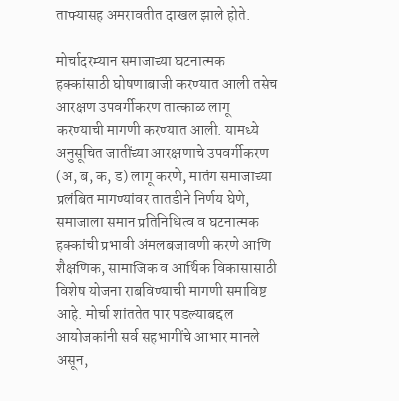ताफ्यासह अमरावतीत दाखल झाले होते.

मोर्चादरम्यान समाजाच्या घटनात्मक हक्कांसाठी घोषणाबाजी करण्यात आली तसेच आरक्षण उपवर्गीकरण तात्काळ लागू करण्याची मागणी करण्यात आली. यामध्ये अनुसूचित जातींच्या आरक्षणाचे उपवर्गीकरण (अ, ब, क, ड) लागू करणे, मातंग समाजाच्या प्रलंबित मागण्यांवर तातडीने निर्णय घेणे, समाजाला समान प्रतिनिधित्व व घटनात्मक हक्कांची प्रभावी अंमलबजावणी करणे आणि शैक्षणिक, सामाजिक व आर्थिक विकासासाठी विशेष योजना राबविण्याची मागणी समाविष्ट आहे. मोर्चा शांततेत पार पडल्याबद्दल आयोजकांनी सर्व सहभागींचे आभार मानले असून,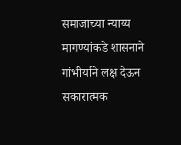समाजाच्या न्याय्य मागण्यांकडे शासनाने गांभीर्याने लक्ष देऊन सकारात्मक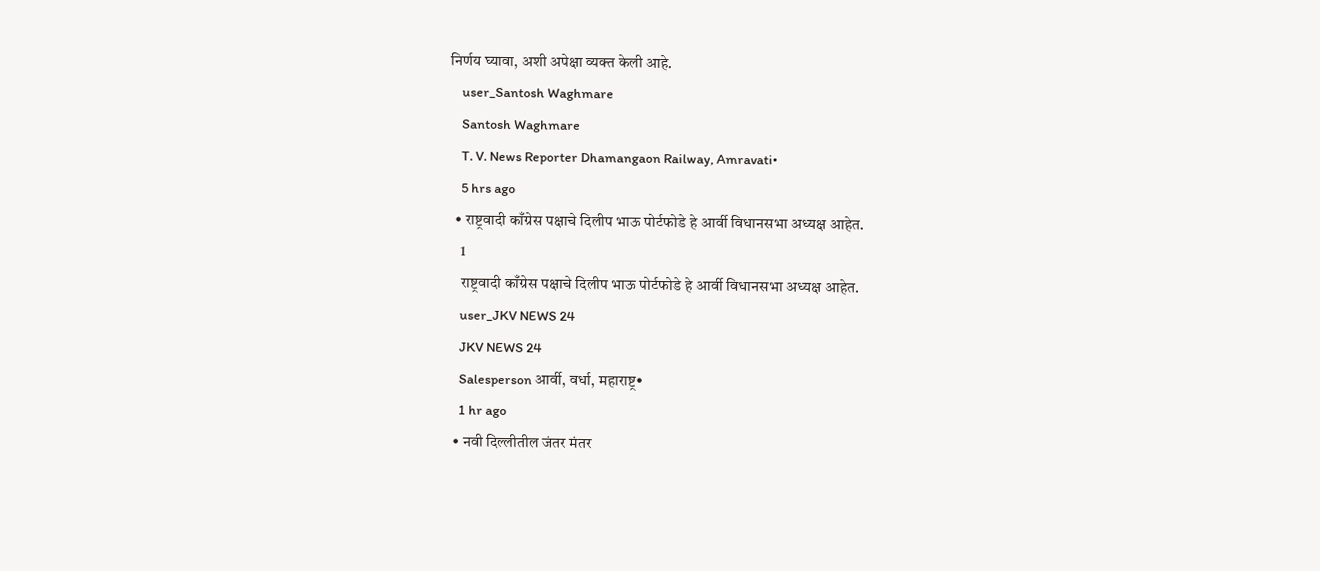निर्णय घ्यावा, अशी अपेक्षा व्यक्त केली आहे.
    user_Santosh Waghmare
    Santosh Waghmare
    T. V. News Reporter Dhamangaon Railway, Amravati•
    5 hrs ago
  • राष्ट्रवादी काँग्रेस पक्षाचे दिलीप भाऊ पोर्टफोडे हे आर्वी विधानसभा अध्यक्ष आहेत.
    1
    राष्ट्रवादी काँग्रेस पक्षाचे दिलीप भाऊ पोर्टफोडे हे आर्वी विधानसभा अध्यक्ष आहेत.
    user_JKV NEWS 24
    JKV NEWS 24
    Salesperson आर्वी, वर्धा, महाराष्ट्र•
    1 hr ago
  • नवी दिल्लीतील जंतर मंतर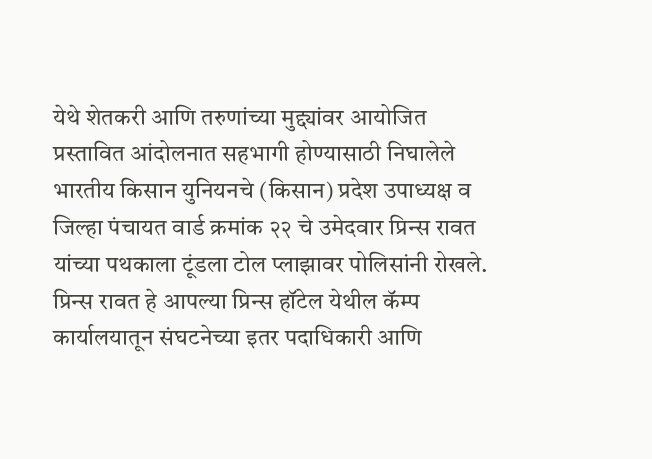येथे शेतकरी आणि तरुणांच्या मुद्द्यांवर आयोजित प्रस्तावित आंदोलनात सहभागी होण्यासाठी निघालेले भारतीय किसान युनियनचे (किसान) प्रदेश उपाध्यक्ष व जिल्हा पंचायत वार्ड क्रमांक २२ चे उमेदवार प्रिन्स रावत यांच्या पथकाला टूंडला टोल प्लाझावर पोलिसांनी रोखले. प्रिन्स रावत हे आपल्या प्रिन्स हॉटेल येथील कॅम्प कार्यालयातून संघटनेच्या इतर पदाधिकारी आणि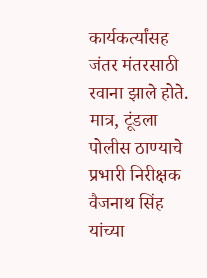कार्यकर्त्यांसह जंतर मंतरसाठी रवाना झाले होते. मात्र, टूंडला पोलीस ठाण्याचे प्रभारी निरीक्षक वैजनाथ सिंह यांच्या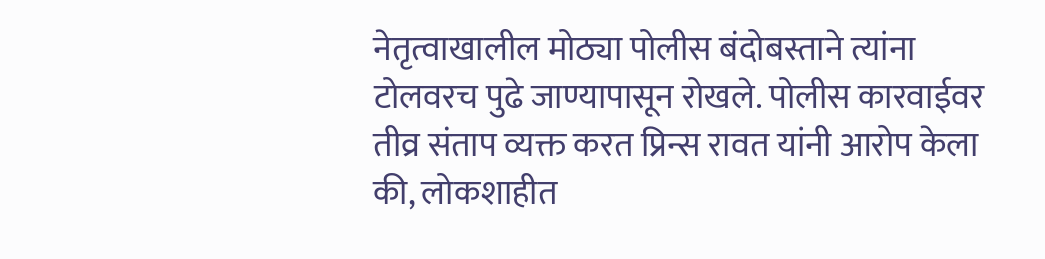नेतृत्वाखालील मोठ्या पोलीस बंदोबस्ताने त्यांना टोलवरच पुढे जाण्यापासून रोखले. पोलीस कारवाईवर तीव्र संताप व्यक्त करत प्रिन्स रावत यांनी आरोप केला की, लोकशाहीत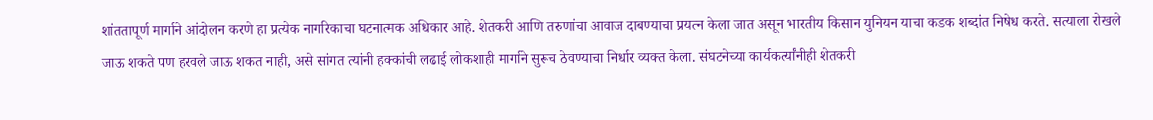शांततापूर्ण मार्गाने आंदोलन करणे हा प्रत्येक नागरिकाचा घटनात्मक अधिकार आहे. शेतकरी आणि तरुणांचा आवाज दाबण्याचा प्रयत्न केला जात असून भारतीय किसान युनियन याचा कडक शब्दांत निषेध करते. सत्याला रोखले जाऊ शकते पण हरवले जाऊ शकत नाही, असे सांगत त्यांनी हक्कांची लढाई लोकशाही मार्गाने सुरूच ठेवण्याचा निर्धार व्यक्त केला. संघटनेच्या कार्यकर्त्यांनीही शेतकरी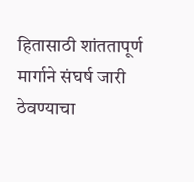हितासाठी शांततापूर्ण मार्गाने संघर्ष जारी ठेवण्याचा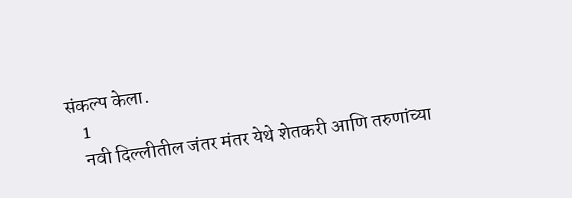संकल्प केला.
    1
    नवी दिल्लीतील जंतर मंतर येथे शेतकरी आणि तरुणांच्या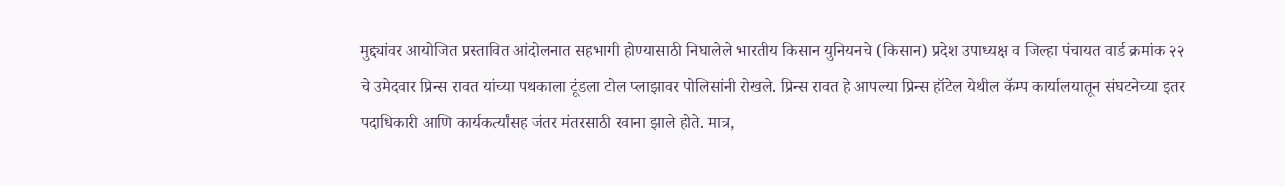मुद्द्यांवर आयोजित प्रस्तावित आंदोलनात सहभागी होण्यासाठी निघालेले भारतीय किसान युनियनचे (किसान) प्रदेश उपाध्यक्ष व जिल्हा पंचायत वार्ड क्रमांक २२ चे उमेदवार प्रिन्स रावत यांच्या पथकाला टूंडला टोल प्लाझावर पोलिसांनी रोखले. प्रिन्स रावत हे आपल्या प्रिन्स हॉटेल येथील कॅम्प कार्यालयातून संघटनेच्या इतर पदाधिकारी आणि कार्यकर्त्यांसह जंतर मंतरसाठी रवाना झाले होते. मात्र,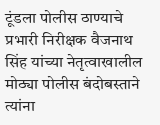टूंडला पोलीस ठाण्याचे प्रभारी निरीक्षक वैजनाथ सिंह यांच्या नेतृत्वाखालील मोठ्या पोलीस बंदोबस्ताने त्यांना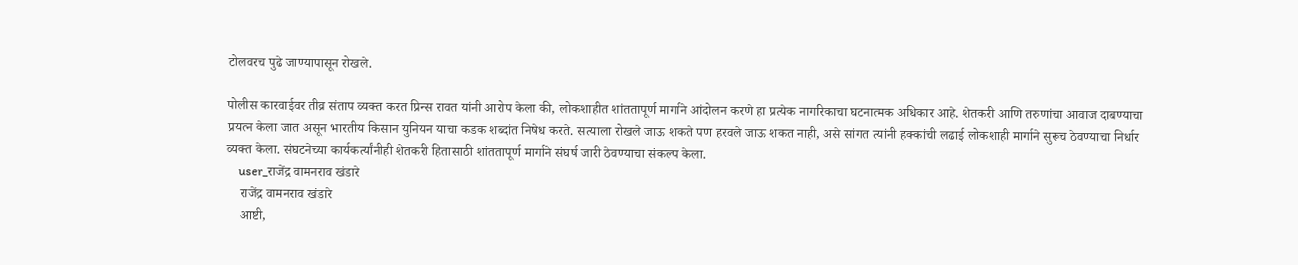टोलवरच पुढे जाण्यापासून रोखले.

पोलीस कारवाईवर तीव्र संताप व्यक्त करत प्रिन्स रावत यांनी आरोप केला की, लोकशाहीत शांततापूर्ण मार्गाने आंदोलन करणे हा प्रत्येक नागरिकाचा घटनात्मक अधिकार आहे. शेतकरी आणि तरुणांचा आवाज दाबण्याचा प्रयत्न केला जात असून भारतीय किसान युनियन याचा कडक शब्दांत निषेध करते. सत्याला रोखले जाऊ शकते पण हरवले जाऊ शकत नाही, असे सांगत त्यांनी हक्कांची लढाई लोकशाही मार्गाने सुरूच ठेवण्याचा निर्धार व्यक्त केला. संघटनेच्या कार्यकर्त्यांनीही शेतकरी हितासाठी शांततापूर्ण मार्गाने संघर्ष जारी ठेवण्याचा संकल्प केला.
    user_राजेंद्र वामनराव खंडारे
    राजेंद्र वामनराव खंडारे
    आष्टी,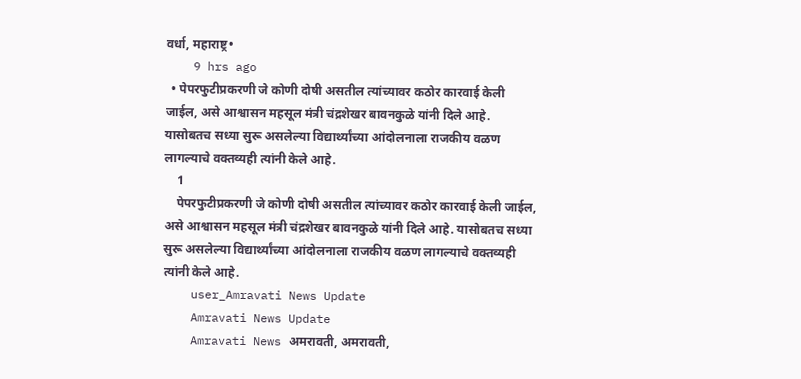वर्धा, महाराष्ट्र•
    9 hrs ago
  • पेपरफुटीप्रकरणी जे कोणी दोषी असतील त्यांच्यावर कठोर कारवाई केली जाईल, असे आश्वासन महसूल मंत्री चंद्रशेखर बावनकुळे यांनी दिले आहे. यासोबतच सध्या सुरू असलेल्या विद्यार्थ्यांच्या आंदोलनाला राजकीय वळण लागल्याचे वक्तव्यही त्यांनी केले आहे.
    1
    पेपरफुटीप्रकरणी जे कोणी दोषी असतील त्यांच्यावर कठोर कारवाई केली जाईल, असे आश्वासन महसूल मंत्री चंद्रशेखर बावनकुळे यांनी दिले आहे. यासोबतच सध्या सुरू असलेल्या विद्यार्थ्यांच्या आंदोलनाला राजकीय वळण लागल्याचे वक्तव्यही त्यांनी केले आहे.
    user_Amravati News Update
    Amravati News Update
    Amravati News अमरावती, अमरावती,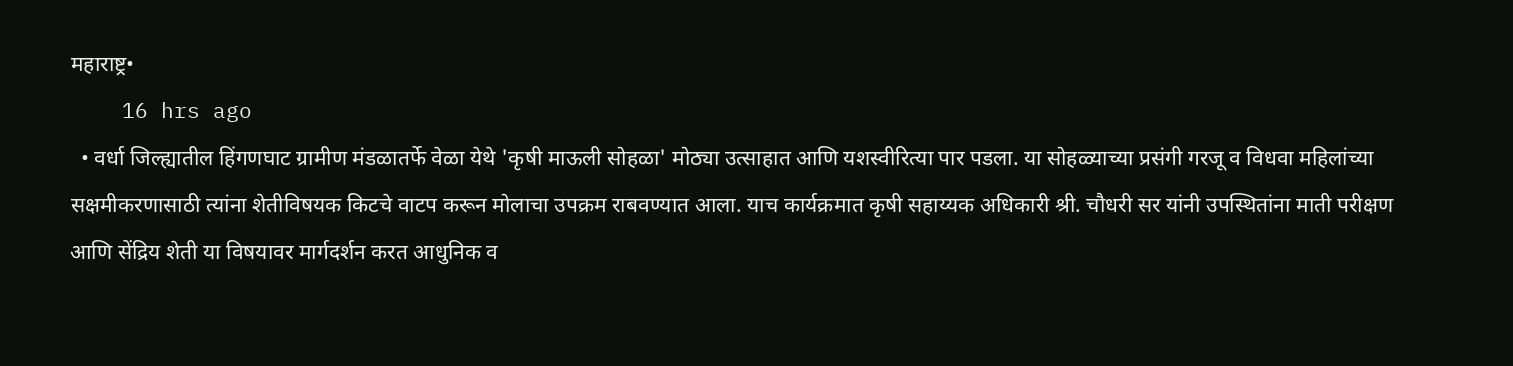महाराष्ट्र•
    16 hrs ago
  • वर्धा जिल्ह्यातील हिंगणघाट ग्रामीण मंडळातर्फे वेळा येथे 'कृषी माऊली सोहळा' मोठ्या उत्साहात आणि यशस्वीरित्या पार पडला. या सोहळ्याच्या प्रसंगी गरजू व विधवा महिलांच्या सक्षमीकरणासाठी त्यांना शेतीविषयक किटचे वाटप करून मोलाचा उपक्रम राबवण्यात आला. याच कार्यक्रमात कृषी सहाय्यक अधिकारी श्री. चौधरी सर यांनी उपस्थितांना माती परीक्षण आणि सेंद्रिय शेती या विषयावर मार्गदर्शन करत आधुनिक व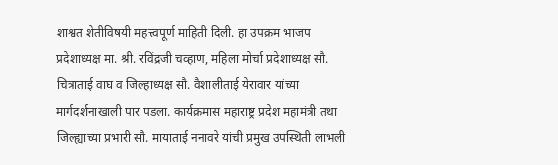शाश्वत शेतीविषयी महत्त्वपूर्ण माहिती दिली. हा उपक्रम भाजप प्रदेशाध्यक्ष मा. श्री. रविंद्रजी चव्हाण, महिला मोर्चा प्रदेशाध्यक्ष सौ. चित्राताई वाघ व जिल्हाध्यक्ष सौ. वैशालीताई येरावार यांच्या मार्गदर्शनाखाली पार पडला. कार्यक्रमास महाराष्ट्र प्रदेश महामंत्री तथा जिल्ह्याच्या प्रभारी सौ. मायाताई ननावरे यांची प्रमुख उपस्थिती लाभली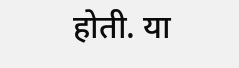होती. या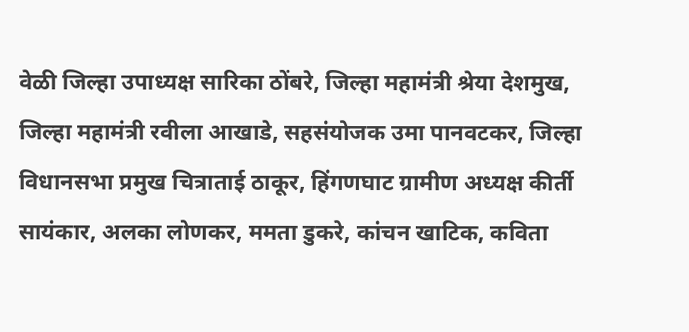वेळी जिल्हा उपाध्यक्ष सारिका ठोंबरे, जिल्हा महामंत्री श्रेया देशमुख, जिल्हा महामंत्री रवीला आखाडे, सहसंयोजक उमा पानवटकर, जिल्हा विधानसभा प्रमुख चित्राताई ठाकूर, हिंगणघाट ग्रामीण अध्यक्ष कीर्ती सायंकार, अलका लोणकर, ममता डुकरे, कांचन खाटिक, कविता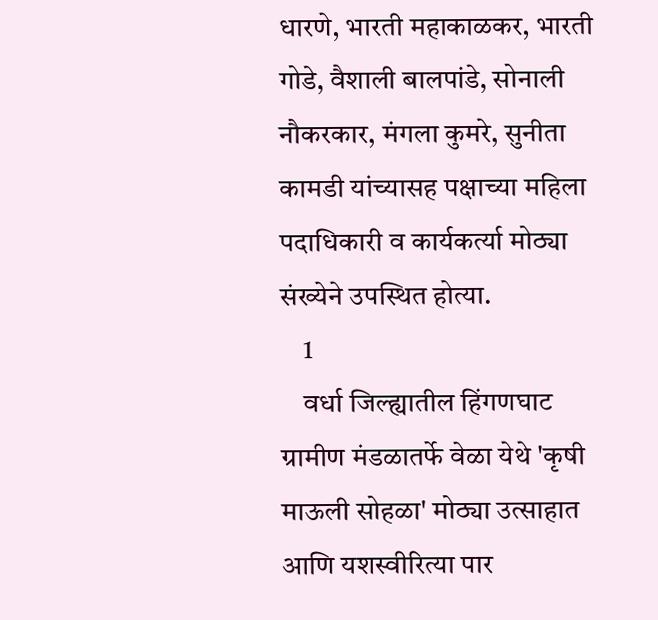धारणे, भारती महाकाळकर, भारती गोडे, वैशाली बालपांडे, सोनाली नौकरकार, मंगला कुमरे, सुनीता कामडी यांच्यासह पक्षाच्या महिला पदाधिकारी व कार्यकर्त्या मोठ्या संख्येने उपस्थित होत्या.
    1
    वर्धा जिल्ह्यातील हिंगणघाट ग्रामीण मंडळातर्फे वेळा येथे 'कृषी माऊली सोहळा' मोठ्या उत्साहात आणि यशस्वीरित्या पार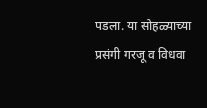पडला. या सोहळ्याच्या प्रसंगी गरजू व विधवा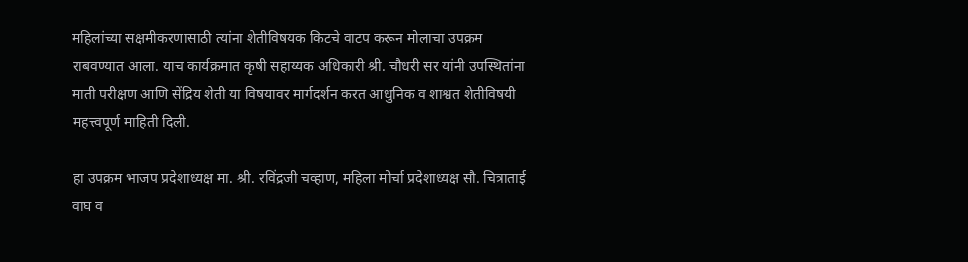महिलांच्या सक्षमीकरणासाठी त्यांना शेतीविषयक किटचे वाटप करून मोलाचा उपक्रम राबवण्यात आला. याच कार्यक्रमात कृषी सहाय्यक अधिकारी श्री. चौधरी सर यांनी उपस्थितांना माती परीक्षण आणि सेंद्रिय शेती या विषयावर मार्गदर्शन करत आधुनिक व शाश्वत शेतीविषयी महत्त्वपूर्ण माहिती दिली.

हा उपक्रम भाजप प्रदेशाध्यक्ष मा. श्री. रविंद्रजी चव्हाण, महिला मोर्चा प्रदेशाध्यक्ष सौ. चित्राताई वाघ व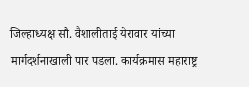जिल्हाध्यक्ष सौ. वैशालीताई येरावार यांच्या मार्गदर्शनाखाली पार पडला. कार्यक्रमास महाराष्ट्र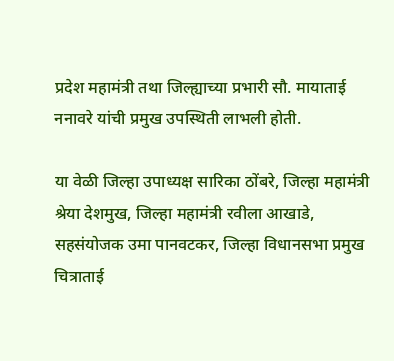प्रदेश महामंत्री तथा जिल्ह्याच्या प्रभारी सौ. मायाताई ननावरे यांची प्रमुख उपस्थिती लाभली होती.

या वेळी जिल्हा उपाध्यक्ष सारिका ठोंबरे, जिल्हा महामंत्री श्रेया देशमुख, जिल्हा महामंत्री रवीला आखाडे, सहसंयोजक उमा पानवटकर, जिल्हा विधानसभा प्रमुख चित्राताई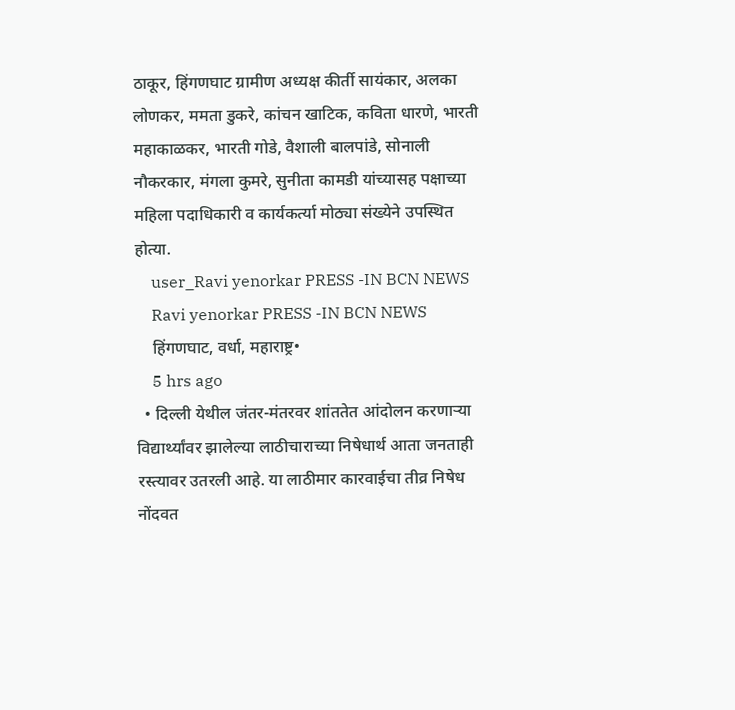ठाकूर, हिंगणघाट ग्रामीण अध्यक्ष कीर्ती सायंकार, अलका लोणकर, ममता डुकरे, कांचन खाटिक, कविता धारणे, भारती महाकाळकर, भारती गोडे, वैशाली बालपांडे, सोनाली नौकरकार, मंगला कुमरे, सुनीता कामडी यांच्यासह पक्षाच्या महिला पदाधिकारी व कार्यकर्त्या मोठ्या संख्येने उपस्थित होत्या.
    user_Ravi yenorkar PRESS -IN BCN NEWS
    Ravi yenorkar PRESS -IN BCN NEWS
    हिंगणघाट, वर्धा, महाराष्ट्र•
    5 hrs ago
  • दिल्ली येथील जंतर-मंतरवर शांततेत आंदोलन करणाऱ्या विद्यार्थ्यांवर झालेल्या लाठीचाराच्या निषेधार्थ आता जनताही रस्त्यावर उतरली आहे. या लाठीमार कारवाईचा तीव्र निषेध नोंदवत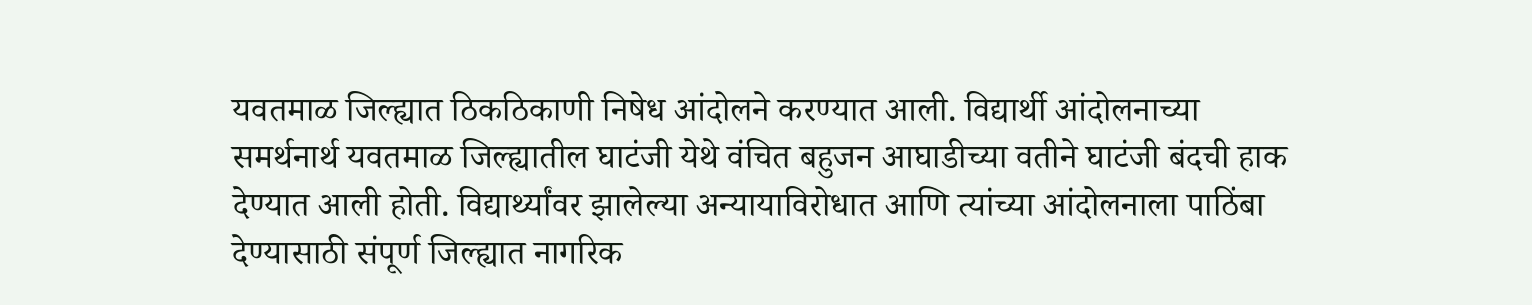यवतमाळ जिल्ह्यात ठिकठिकाणी निषेध आंदोलने करण्यात आली. विद्यार्थी आंदोलनाच्या समर्थनार्थ यवतमाळ जिल्ह्यातील घाटंजी येथे वंचित बहुजन आघाडीच्या वतीने घाटंजी बंदची हाक देण्यात आली होती. विद्यार्थ्यांवर झालेल्या अन्यायाविरोधात आणि त्यांच्या आंदोलनाला पाठिंबा देण्यासाठी संपूर्ण जिल्ह्यात नागरिक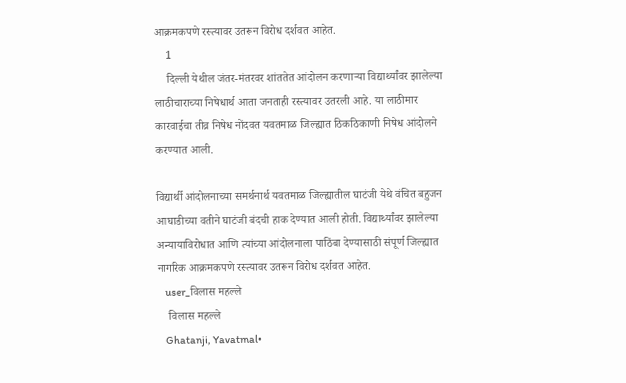आक्रमकपणे रस्त्यावर उतरून विरोध दर्शवत आहेत.
    1
    दिल्ली येथील जंतर-मंतरवर शांततेत आंदोलन करणाऱ्या विद्यार्थ्यांवर झालेल्या लाठीचाराच्या निषेधार्थ आता जनताही रस्त्यावर उतरली आहे. या लाठीमार कारवाईचा तीव्र निषेध नोंदवत यवतमाळ जिल्ह्यात ठिकठिकाणी निषेध आंदोलने करण्यात आली.

विद्यार्थी आंदोलनाच्या समर्थनार्थ यवतमाळ जिल्ह्यातील घाटंजी येथे वंचित बहुजन आघाडीच्या वतीने घाटंजी बंदची हाक देण्यात आली होती. विद्यार्थ्यांवर झालेल्या अन्यायाविरोधात आणि त्यांच्या आंदोलनाला पाठिंबा देण्यासाठी संपूर्ण जिल्ह्यात नागरिक आक्रमकपणे रस्त्यावर उतरून विरोध दर्शवत आहेत.
    user_विलास महल्ले
    विलास महल्ले
    Ghatanji, Yavatmal•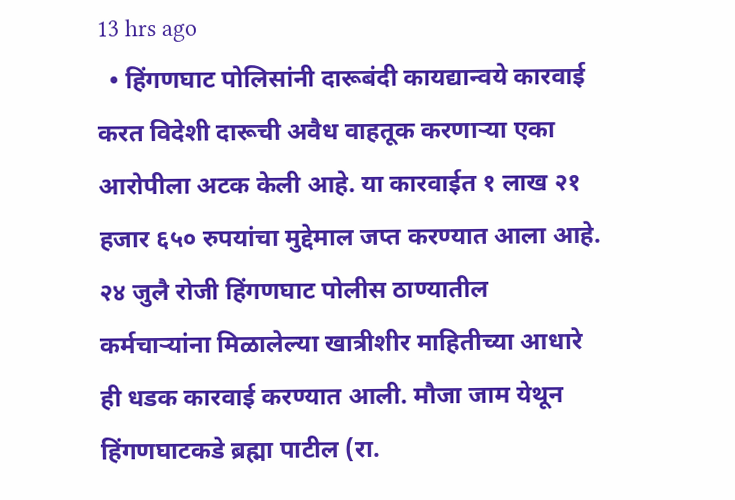13 hrs ago
  • हिंगणघाट पोलिसांनी दारूबंदी कायद्यान्वये कारवाई करत विदेशी दारूची अवैध वाहतूक करणाऱ्या एका आरोपीला अटक केली आहे. या कारवाईत १ लाख २१ हजार ६५० रुपयांचा मुद्देमाल जप्त करण्यात आला आहे. २४ जुलै रोजी हिंगणघाट पोलीस ठाण्यातील कर्मचाऱ्यांना मिळालेल्या खात्रीशीर माहितीच्या आधारे ही धडक कारवाई करण्यात आली. मौजा जाम येथून हिंगणघाटकडे ब्रह्मा पाटील (रा.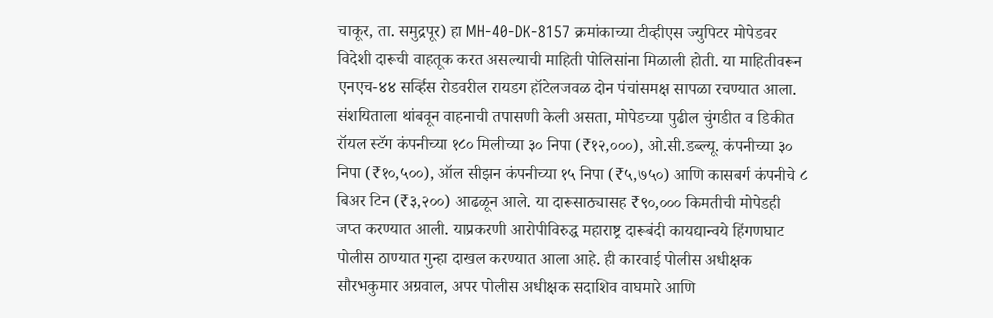चाकूर, ता. समुद्रपूर) हा MH-40-DK-8157 क्रमांकाच्या टीव्हीएस ज्युपिटर मोपेडवर विदेशी दारूची वाहतूक करत असल्याची माहिती पोलिसांना मिळाली होती. या माहितीवरून एनएच-४४ सर्व्हिस रोडवरील रायडग हॉटेलजवळ दोन पंचांसमक्ष सापळा रचण्यात आला. संशयिताला थांबवून वाहनाची तपासणी केली असता, मोपेडच्या पुढील चुंगडीत व डिकीत रॉयल स्टॅग कंपनीच्या १८० मिलीच्या ३० निपा (₹१२,०००), ओ.सी.डब्ल्यू. कंपनीच्या ३० निपा (₹१०,५००), ऑल सीझन कंपनीच्या १५ निपा (₹५,७५०) आणि कासबर्ग कंपनीचे ८ बिअर टिन (₹३,२००) आढळून आले. या दारूसाठ्यासह ₹९०,००० किमतीची मोपेडही जप्त करण्यात आली. याप्रकरणी आरोपीविरुद्ध महाराष्ट्र दारूबंदी कायद्यान्वये हिंगणघाट पोलीस ठाण्यात गुन्हा दाखल करण्यात आला आहे. ही कारवाई पोलीस अधीक्षक सौरभकुमार अग्रवाल, अपर पोलीस अधीक्षक सदाशिव वाघमारे आणि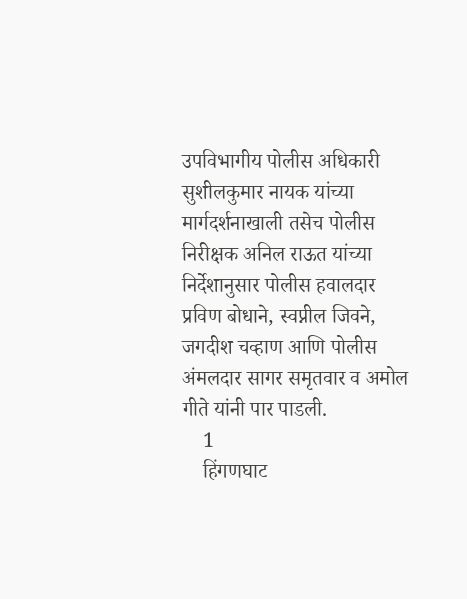उपविभागीय पोलीस अधिकारी सुशीलकुमार नायक यांच्या मार्गदर्शनाखाली तसेच पोलीस निरीक्षक अनिल राऊत यांच्या निर्देशानुसार पोलीस हवालदार प्रविण बोधाने, स्वप्नील जिवने, जगदीश चव्हाण आणि पोलीस अंमलदार सागर समृतवार व अमोल गीते यांनी पार पाडली.
    1
    हिंगणघाट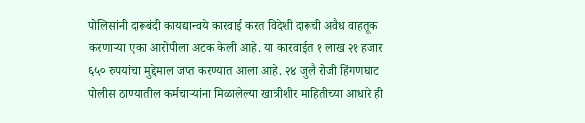पोलिसांनी दारूबंदी कायद्यान्वये कारवाई करत विदेशी दारूची अवैध वाहतूक करणाऱ्या एका आरोपीला अटक केली आहे. या कारवाईत १ लाख २१ हजार ६५० रुपयांचा मुद्देमाल जप्त करण्यात आला आहे. २४ जुलै रोजी हिंगणघाट पोलीस ठाण्यातील कर्मचाऱ्यांना मिळालेल्या खात्रीशीर माहितीच्या आधारे ही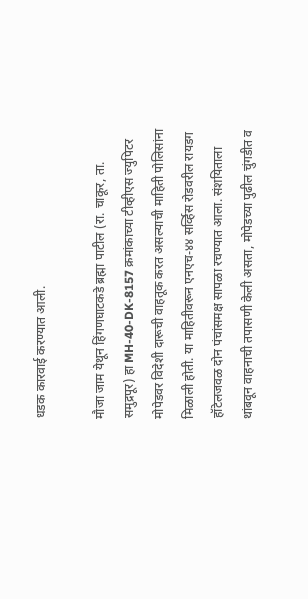धडक कारवाई करण्यात आली.

मौजा जाम येथून हिंगणघाटकडे ब्रह्मा पाटील (रा. चाकूर, ता. समुद्रपूर) हा MH-40-DK-8157 क्रमांकाच्या टीव्हीएस ज्युपिटर मोपेडवर विदेशी दारूची वाहतूक करत असल्याची माहिती पोलिसांना मिळाली होती. या माहितीवरून एनएच-४४ सर्व्हिस रोडवरील रायडग हॉटेलजवळ दोन पंचांसमक्ष सापळा रचण्यात आला. संशयिताला थांबवून वाहनाची तपासणी केली असता, मोपेडच्या पुढील चुंगडीत व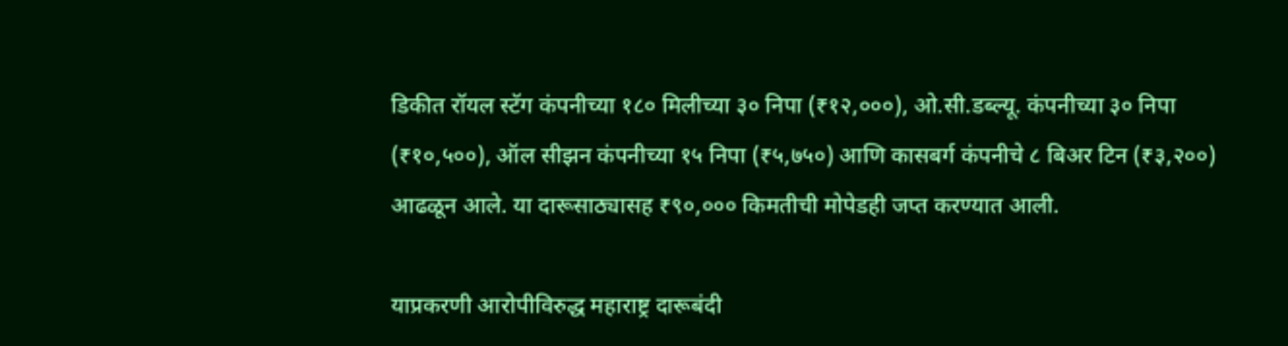डिकीत रॉयल स्टॅग कंपनीच्या १८० मिलीच्या ३० निपा (₹१२,०००), ओ.सी.डब्ल्यू. कंपनीच्या ३० निपा (₹१०,५००), ऑल सीझन कंपनीच्या १५ निपा (₹५,७५०) आणि कासबर्ग कंपनीचे ८ बिअर टिन (₹३,२००) आढळून आले. या दारूसाठ्यासह ₹९०,००० किमतीची मोपेडही जप्त करण्यात आली.

याप्रकरणी आरोपीविरुद्ध महाराष्ट्र दारूबंदी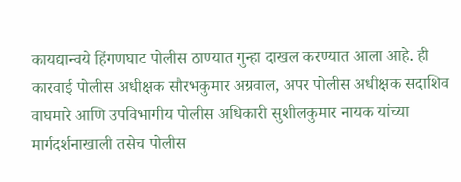कायद्यान्वये हिंगणघाट पोलीस ठाण्यात गुन्हा दाखल करण्यात आला आहे. ही कारवाई पोलीस अधीक्षक सौरभकुमार अग्रवाल, अपर पोलीस अधीक्षक सदाशिव वाघमारे आणि उपविभागीय पोलीस अधिकारी सुशीलकुमार नायक यांच्या मार्गदर्शनाखाली तसेच पोलीस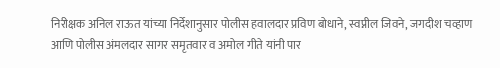निरीक्षक अनिल राऊत यांच्या निर्देशानुसार पोलीस हवालदार प्रविण बोधाने, स्वप्नील जिवने, जगदीश चव्हाण आणि पोलीस अंमलदार सागर समृतवार व अमोल गीते यांनी पार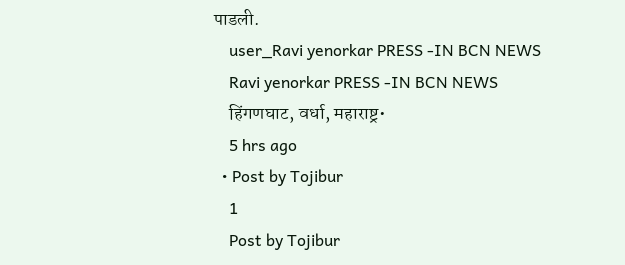पाडली.
    user_Ravi yenorkar PRESS -IN BCN NEWS
    Ravi yenorkar PRESS -IN BCN NEWS
    हिंगणघाट, वर्धा, महाराष्ट्र•
    5 hrs ago
  • Post by Tojibur
    1
    Post by Tojibur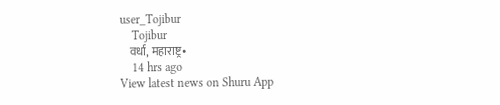user_Tojibur
    Tojibur
    वर्धा, महाराष्ट्र•
    14 hrs ago
View latest news on Shuru App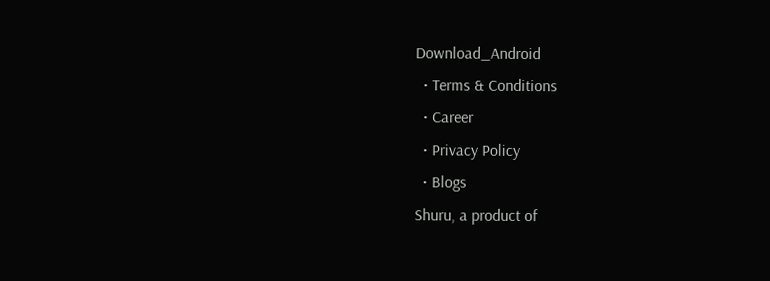Download_Android
  • Terms & Conditions
  • Career
  • Privacy Policy
  • Blogs
Shuru, a product of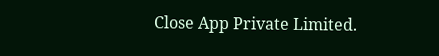Close App Private Limited.